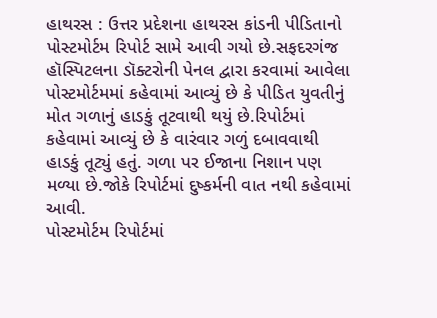હાથરસ : ઉત્તર પ્રદેશના હાથરસ કાંડની પીડિતાનો પોસ્ટમોર્ટમ રિપોર્ટ સામે આવી ગયો છે.સફદરગંજ હૉસ્પિટલના ડૉક્ટરોની પેનલ દ્વારા કરવામાં આવેલા પોસ્ટમોર્ટમમાં કહેવામાં આવ્યું છે કે પીડિત યુવતીનું મોત ગળાનું હાડકું તૂટવાથી થયું છે.રિપોર્ટમાં કહેવામાં આવ્યું છે કે વારંવાર ગળું દબાવવાથી હાડકું તૂટ્યું હતું. ગળા પર ઈજાના નિશાન પણ મળ્યા છે.જોકે રિપોર્ટમાં દુષ્કર્મની વાત નથી કહેવામાં આવી.
પોસ્ટમોર્ટમ રિપોર્ટમાં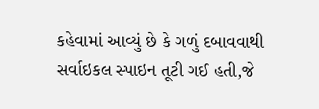કહેવામાં આવ્યું છે કે ગળું દબાવવાથી સર્વાઇકલ સ્પાઇન તૂટી ગઈ હતી,જે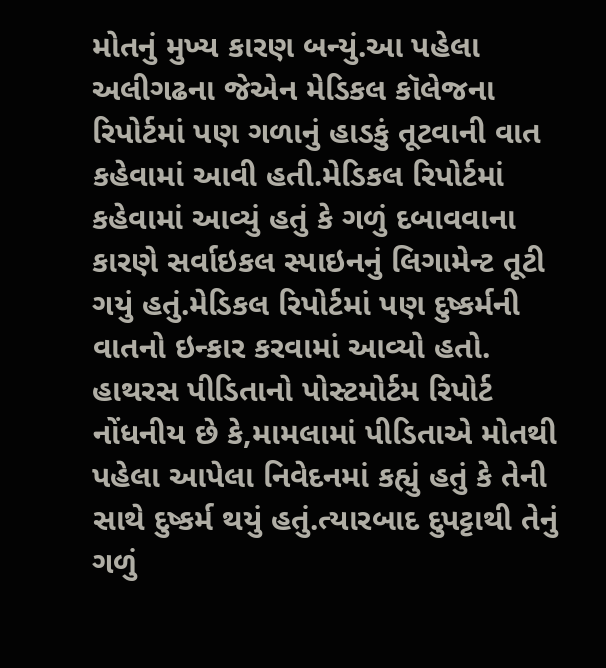મોતનું મુખ્ય કારણ બન્યું.આ પહેલા અલીગઢના જેએન મેડિકલ કૉલેજના રિપોર્ટમાં પણ ગળાનું હાડકું તૂટવાની વાત કહેવામાં આવી હતી.મેડિકલ રિપોર્ટમાં કહેવામાં આવ્યું હતું કે ગળું દબાવવાના કારણે સર્વાઇકલ સ્પાઇનનું લિગામેન્ટ તૂટી ગયું હતું.મેડિકલ રિપોર્ટમાં પણ દુષ્કર્મની વાતનો ઇન્કાર કરવામાં આવ્યો હતો.
હાથરસ પીડિતાનો પોસ્ટમોર્ટમ રિપોર્ટ
નોંધનીય છે કે,મામલામાં પીડિતાએ મોતથી પહેલા આપેલા નિવેદનમાં કહ્યું હતું કે તેની સાથે દુષ્કર્મ થયું હતું.ત્યારબાદ દુપટ્ટાથી તેનું ગળું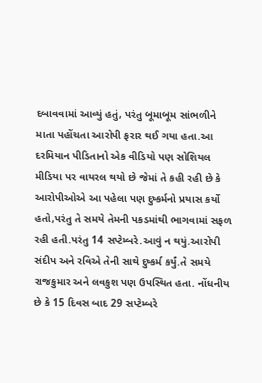દબાવવામાં આવ્યું હતું, પરંતુ બૂમાબૂમ સાંભળીને માતા પહોંચતા આરોપી ફરાર થઈ ગયા હતા.આ દરમિયાન પીડિતાનો એક વીડિયો પણ સોશિયલ મીડિયા પર વાયરલ થયો છે જેમાં તે કહી રહી છે કે આરોપીઓએ આ પહેલા પણ દુષ્કર્મનો પ્રયાસ કર્યો હતો,પરંતુ તે સમયે તેમની પકડમાંથી ભાગવામાં સફળ રહી હતી.પરંતુ 14 સપ્ટેમ્બરે.આવું ન થયું.આરોપી સંદીપ અને રવિએ તેની સાથે દુષ્કર્મ કર્યું.તે સમયે રાજકુમાર અને લવકુશ પણ ઉપસ્થિત હતા. નોંધનીય છે કે 15 દિવસ બાદ 29 સપ્ટેમ્બરે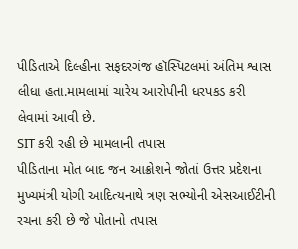પીડિતાએ દિલ્હીના સફદરગંજ હૉસ્પિટલમાં અંતિમ શ્વાસ લીધા હતા.મામલામાં ચારેય આરોપીની ધરપકડ કરી લેવામાં આવી છે.
SIT કરી રહી છે મામલાની તપાસ
પીડિતાના મોત બાદ જન આક્રોશને જોતાં ઉત્તર પ્રદેશના મુખ્યમંત્રી યોગી આદિત્યનાથે ત્રણ સભ્યોની એસઆઈટીની રચના કરી છે જે પોતાનો તપાસ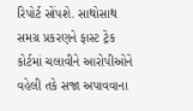રિપોર્ટ સોંપશે. સાથોસાથ સમગ્ર પ્રકરણને ફાસ્ટ ટ્રેક કોર્ટમાં ચલાવીને આરોપીઓને વહેલી તકે સજા અપાવવાના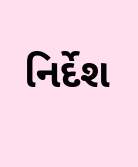નિર્દેશ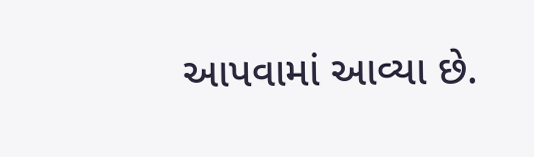આપવામાં આવ્યા છે.